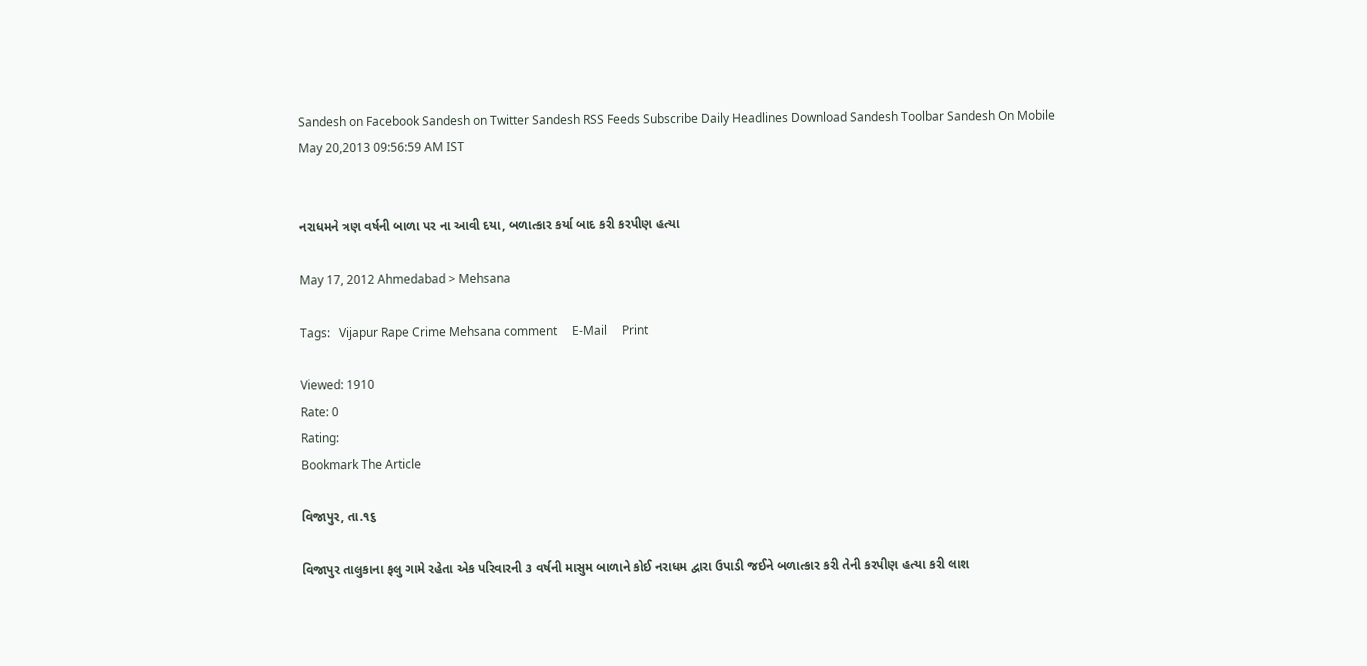Sandesh on Facebook Sandesh on Twitter Sandesh RSS Feeds Subscribe Daily Headlines Download Sandesh Toolbar Sandesh On Mobile
May 20,2013 09:56:59 AM IST


નરાધમને ત્રણ વર્ષની બાળા પર ના આવી દયા, બળાત્કાર કર્યા બાદ કરી કરપીણ હત્યા

May 17, 2012 Ahmedabad > Mehsana

Tags:   Vijapur Rape Crime Mehsana comment     E-Mail     Print

Viewed: 1910
Rate: 0
Rating:
Bookmark The Article

વિજાપુર, તા.૧૬

વિજાપુર તાલુકાના ફલુ ગામે રહેતા એક પરિવારની ૩ વર્ષની માસુમ બાળાને કોઈ નરાધમ દ્વારા ઉપાડી જઈને બળાત્કાર કરી તેની કરપીણ હત્યા કરી લાશ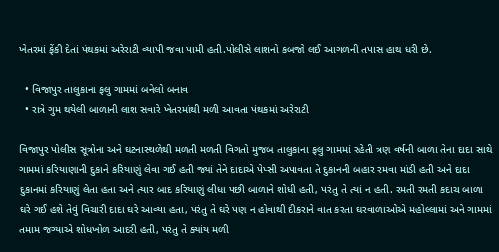ખેતરમાં ફેંકી દેતાં પંથકમાં અરેરાટી વ્યાપી જવા પામી હતી.પોલીસે લાશનો કબજો લઈ આગળની તપાસ હાથ ધરી છે.

  • વિજાપુર તાલુકાના ફલુ ગામમાં બનેલો બનાવ
  • રાત્રે ગુમ થયેલી બાળાની લાશ સવારે ખેતરમાંથી મળી આવતા પંથકમાં અરેરાટી

વિજાપુર પોલીસ સૂત્રોના અને ઘટનાસ્થળેથી મળતી મળતી વિગતો મુજબ તાલુકાના ફલુ ગામમાં રહેતી ત્રણ વર્ષની બાળા તેના દાદા સાથે ગામમાં કરિયાણાની દુકાને કરિયાણું લેવા ગઈ હતી જ્યાં તેને દાદાએ પેપ્સી અપાવતા તે દુકાનની બહાર રમવા માંડી હતી અને દાદા દુકાનમાં કરિયાણું લેતા હતા અને ત્યાર બાદ કરિયાણું લીધા પછી બાળાને શોધી હતી, પરંતુ તે ત્યાં ન હતી. રમતી રમતી કદાચ બાળા ઘરે ગઈ હશે તેવું વિચારી દાદા ઘરે આવ્યા હતા, પરંતુ તે ઘરે પણ ન હોવાથી દીકરાને વાત કરતા ઘરવાળાઓએ મહોલ્લામાં અને ગામમાં તમામ જગ્યાએ શોધખોળ આદરી હતી, પરંતુ તે ક્યાંય મળી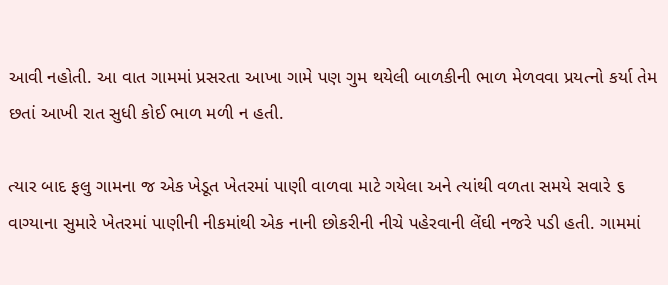આવી નહોતી. આ વાત ગામમાં પ્રસરતા આખા ગામે પણ ગુમ થયેલી બાળકીની ભાળ મેળવવા પ્રયત્નો કર્યા તેમ છતાં આખી રાત સુધી કોઈ ભાળ મળી ન હતી.

ત્યાર બાદ ફલુ ગામના જ એક ખેડૂત ખેતરમાં પાણી વાળવા માટે ગયેલા અને ત્યાંથી વળતા સમયે સવારે ૬ વાગ્યાના સુમારે ખેતરમાં પાણીની નીકમાંથી એક નાની છોકરીની નીચે પહેરવાની લેંઘી નજરે પડી હતી. ગામમાં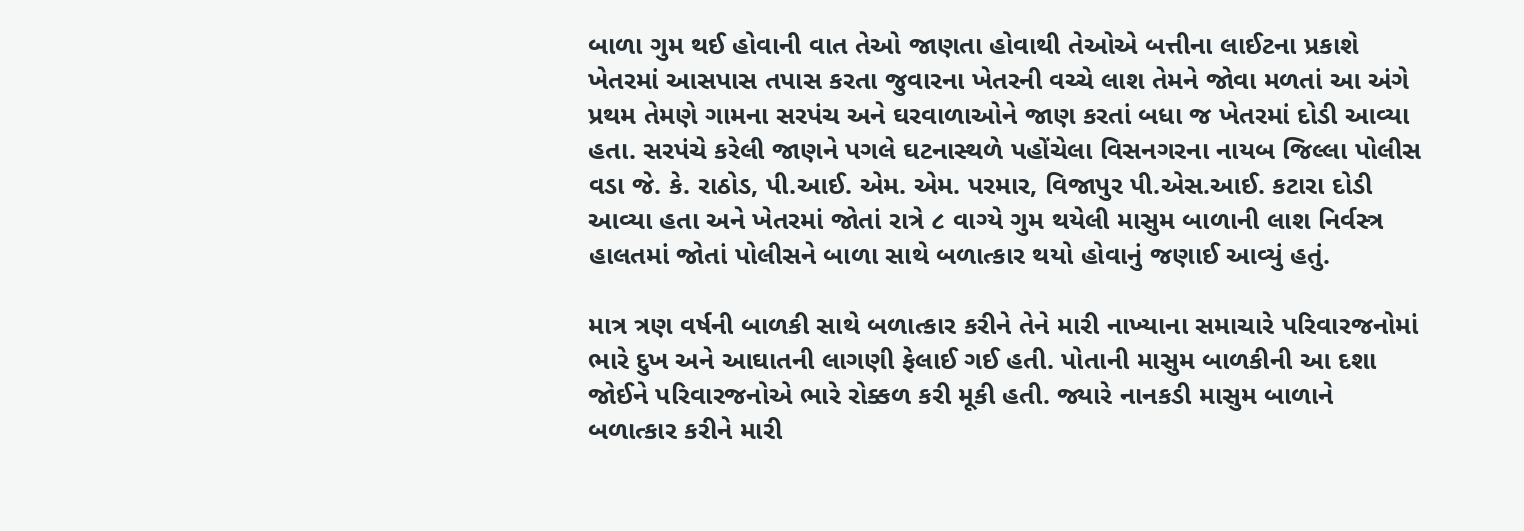બાળા ગુમ થઈ હોવાની વાત તેઓ જાણતા હોવાથી તેઓએ બત્તીના લાઈટના પ્રકાશે ખેતરમાં આસપાસ તપાસ કરતા જુવારના ખેતરની વચ્ચે લાશ તેમને જોવા મળતાં આ અંગે પ્રથમ તેમણે ગામના સરપંચ અને ઘરવાળાઓને જાણ કરતાં બધા જ ખેતરમાં દોડી આવ્યા હતા. સરપંચે કરેલી જાણને પગલે ઘટનાસ્થળે પહોંચેલા વિસનગરના નાયબ જિલ્લા પોલીસ વડા જે. કે. રાઠોડ, પી.આઈ. એમ. એમ. પરમાર, વિજાપુર પી.એસ.આઈ. કટારા દોડી આવ્યા હતા અને ખેતરમાં જોતાં રાત્રે ૮ વાગ્યે ગુમ થયેલી માસુમ બાળાની લાશ નિર્વસ્ત્ર હાલતમાં જોતાં પોલીસને બાળા સાથે બળાત્કાર થયો હોવાનું જણાઈ આવ્યું હતું.

માત્ર ત્રણ વર્ષની બાળકી સાથે બળાત્કાર કરીને તેને મારી નાખ્યાના સમાચારે પરિવારજનોમાં ભારે દુખ અને આઘાતની લાગણી ફેલાઈ ગઈ હતી. પોતાની માસુમ બાળકીની આ દશા જોઈને પરિવારજનોએ ભારે રોક્કળ કરી મૂકી હતી. જ્યારે નાનકડી માસુમ બાળાને બળાત્કાર કરીને મારી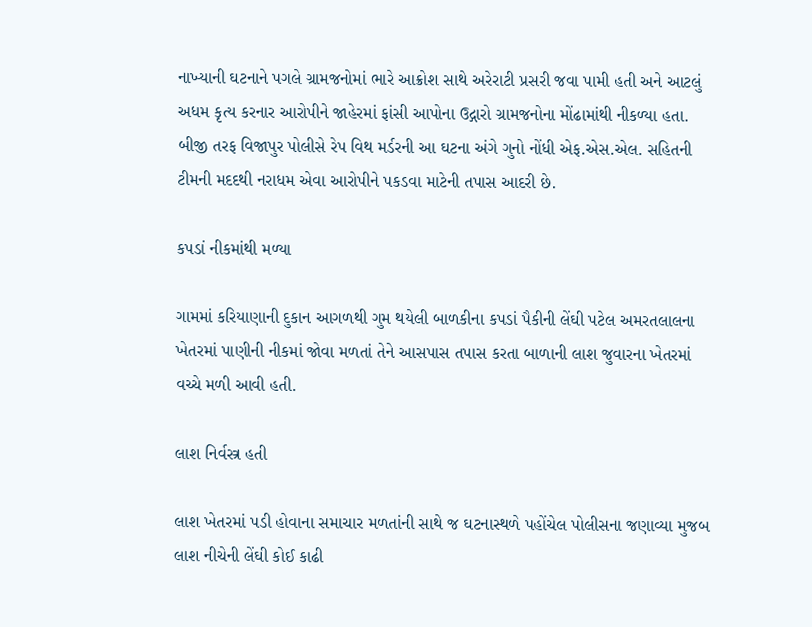નાખ્યાની ઘટનાને પગલે ગ્રામજનોમાં ભારે આક્રોશ સાથે અરેરાટી પ્રસરી જવા પામી હતી અને આટલું અધમ કૃત્ય કરનાર આરોપીને જાહેરમાં ફાંસી આપોના ઉદ્ગારો ગ્રામજનોના મોંઢામાંથી નીકળ્યા હતા. બીજી તરફ વિજાપુર પોલીસે રેપ વિથ મર્ડરની આ ઘટના અંગે ગુનો નોંધી એફ.એસ.એલ. સહિતની ટીમની મદદથી નરાધમ એવા આરોપીને પકડવા માટેની તપાસ આદરી છે.

કપડાં નીકમાંથી મળ્યા

ગામમાં કરિયાણાની દુકાન આગળથી ગુમ થયેલી બાળકીના કપડાં પૈકીની લેંઘી પટેલ અમરતલાલના ખેતરમાં પાણીની નીકમાં જોવા મળતાં તેને આસપાસ તપાસ કરતા બાળાની લાશ જુવારના ખેતરમાં વચ્ચે મળી આવી હતી.

લાશ નિર્વસ્ત્ર હતી

લાશ ખેતરમાં પડી હોવાના સમાચાર મળતાંની સાથે જ ઘટનાસ્થળે પહોંચેલ પોલીસના જણાવ્યા મુજબ લાશ નીચેની લેંઘી કોઈ કાઢી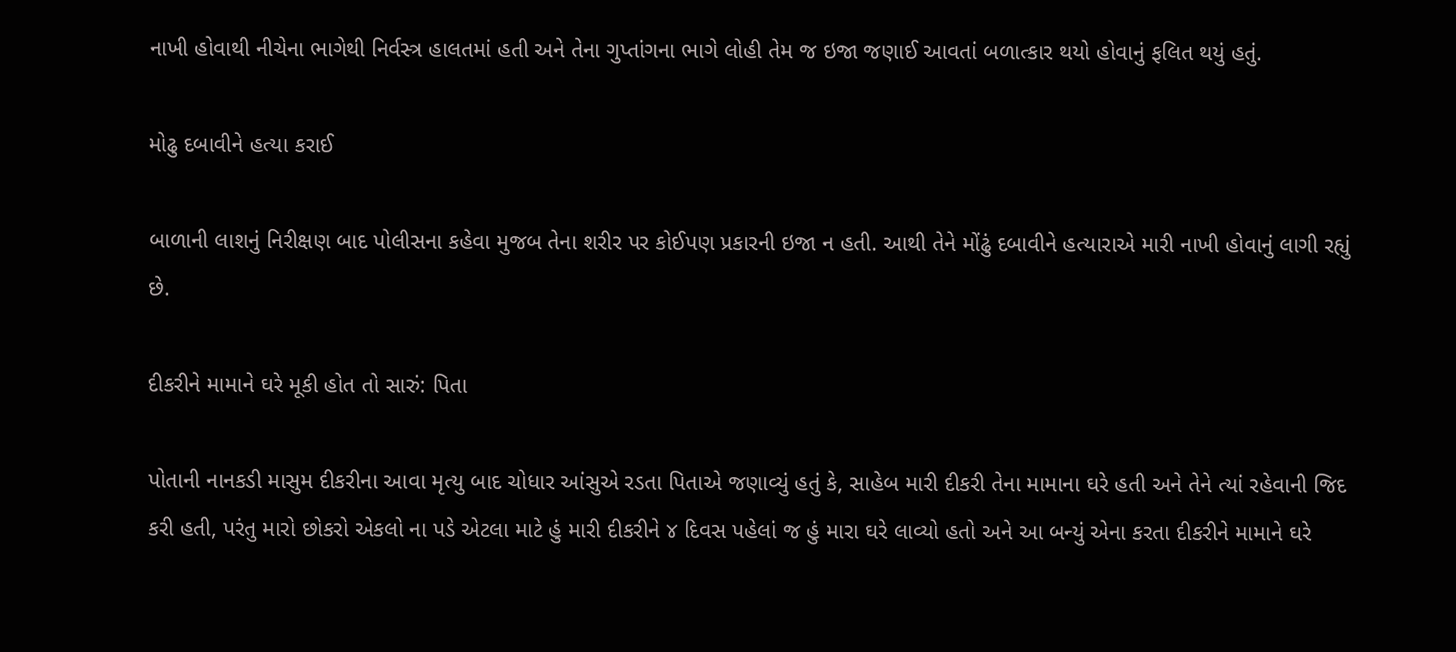નાખી હોવાથી નીચેના ભાગેથી નિર્વસ્ત્ર હાલતમાં હતી અને તેના ગુપ્તાંગના ભાગે લોહી તેમ જ ઇજા જણાઈ આવતાં બળાત્કાર થયો હોવાનું ફલિત થયું હતું.

મોઢુ દબાવીને હત્યા કરાઈ

બાળાની લાશનું નિરીક્ષણ બાદ પોલીસના કહેવા મુજબ તેના શરીર પર કોઈપણ પ્રકારની ઇજા ન હતી. આથી તેને મોંઢું દબાવીને હત્યારાએ મારી નાખી હોવાનું લાગી રહ્યું છે.

દીકરીને મામાને ઘરે મૂકી હોત તો સારું: પિતા

પોતાની નાનકડી માસુમ દીકરીના આવા મૃત્યુ બાદ ચોધાર આંસુએ રડતા પિતાએ જણાવ્યું હતું કે, સાહેબ મારી દીકરી તેના મામાના ઘરે હતી અને તેને ત્યાં રહેવાની જિદ કરી હતી, પરંતુ મારો છોકરો એકલો ના પડે એટલા માટે હું મારી દીકરીને ૪ દિવસ પહેલાં જ હું મારા ઘરે લાવ્યો હતો અને આ બન્યું એના કરતા દીકરીને મામાને ઘરે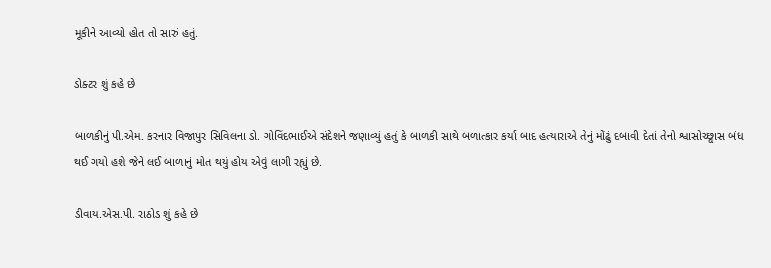મૂકીને આવ્યો હોત તો સારું હતું.

ડોક્ટર શું કહે છે

બાળકીનું પી.એમ. કરનાર વિજાપુર સિવિલના ડો. ગોવિંદભાઈએ સંદેશને જણાવ્યું હતું કે બાળકી સાથે બળાત્કાર કર્યા બાદ હત્યારાએ તેનું મોંઢું દબાવી દેતાં તેનો શ્વાસોચ્છ્વાસ બંધ થઈ ગયો હશે જેને લઈ બાળાનું મોત થયું હોય એવું લાગી રહ્યું છે.

ડીવાય.એસ.પી. રાઠોડ શું કહે છે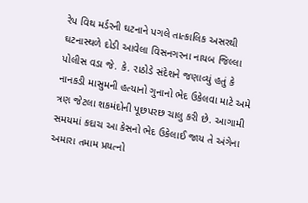રેપ વિથ મર્ડરની ઘટનાને પગલે તાત્કાલિક અસરથી ઘટનાસ્થળે દોડી આવેલા વિસનગરના નાયબ જિલ્લા પોલીસ વડા જે. કે. રાઠોડે સંદેશને જણાવ્યું હતું કે નાનકડી માસુમની હત્યાનો ગુનાનો ભેદ ઉકેલવા માટે અમે ત્રણ જેટલા શકમંદોની પૂછપરછ ચાલુ કરી છે. આગામી સમયમાં કદાચ આ કેસનો ભેદ ઉકેલાઈ જાય તે અંગેના અમારા તમામ પ્રયત્નો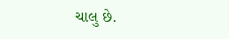ચાલુ છે.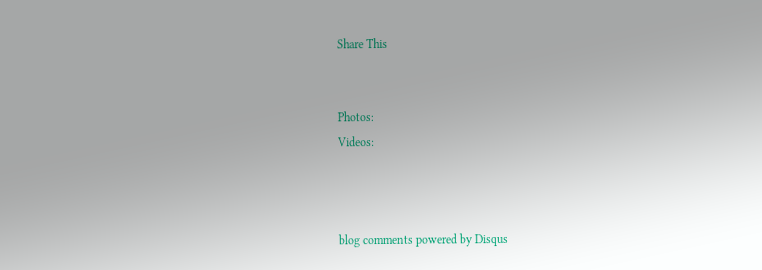Share This


Photos:
Videos:



blog comments powered by Disqus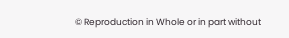© Reproduction in Whole or in part without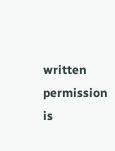written permission is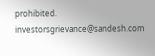prohibited.
investorsgrievance@sandesh.com